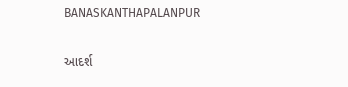BANASKANTHAPALANPUR

આદર્શ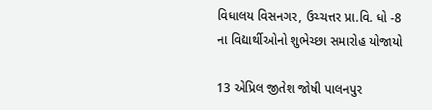વિધાલય વિસનગર, ઉચ્ચત્તર પ્રા.વિ. ધો -8 ના વિદ્યાર્થીઓનો શુભેચ્છા સમારોહ યોજાયો

13 એપ્રિલ જીતેશ જોષી પાલનપુર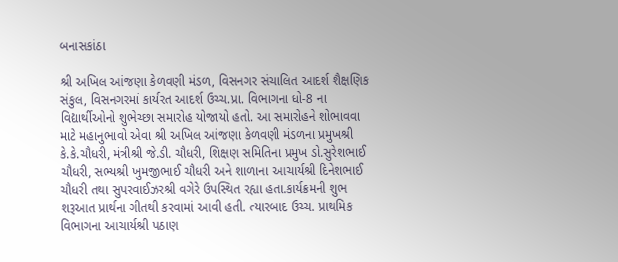બનાસકાંઠા

શ્રી અખિલ આંજણા કેળવણી મંડળ, વિસનગર સંચાલિત આદર્શ શૈક્ષણિક સંકુલ, વિસનગરમાં કાર્યરત આદર્શ ઉચ્ચ.પ્રા. વિભાગના ધો-8 ના વિદ્યાર્થીઓનો શુભેચ્છા સમારોહ યોજાયો હતો. આ સમારોહને શોભાવવા માટે મહાનુભાવો એવા શ્રી અખિલ આંજણા કેળવણી મંડળના પ્રમુખશ્રી કે.કે.ચૌધરી, મંત્રીશ્રી જે.ડી. ચૌધરી, શિક્ષણ સમિતિના પ્રમુખ ડો.સુરેશભાઈ ચૌધરી, સભ્યશ્રી ખુમજીભાઈ ચૌધરી અને શાળાના આચાર્યશ્રી દિનેશભાઈ ચૌધરી તથા સુપરવાઈઝરશ્રી વગેરે ઉપસ્થિત રહ્યા હતા.કાર્યક્રમની શુભ શરૂઆત પ્રાર્થના ગીતથી કરવામાં આવી હતી. ત્યારબાદ ઉચ્ચ. પ્રાથમિક વિભાગના આચાર્યશ્રી પઠાણ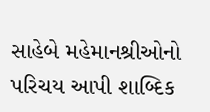સાહેબે મહેમાનશ્રીઓનો પરિચય આપી શાબ્દિક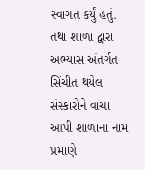સ્વાગત કર્યું હતું. તથા શાળા દ્વારા અભ્યાસ અંતર્ગત સિંચીત થયેલ સંસ્કારોને વાચા આપી શાળાના નામ પ્રમાણે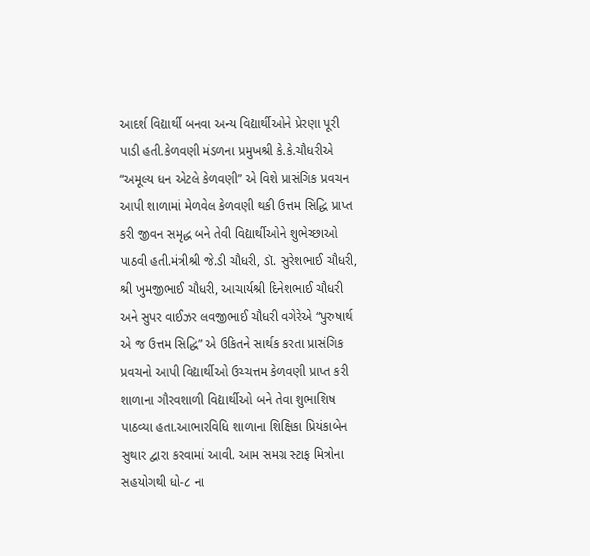આદર્શ વિદ્યાર્થી બનવા અન્ય વિદ્યાર્થીઓને પ્રેરણા પૂરી પાડી હતી.કેળવણી મંડળના પ્રમુખશ્રી કે.કે.ચૌધરીએ “અમૂલ્ય ધન એટલે કેળવણી” એ વિશે પ્રાસંગિક પ્રવચન આપી શાળામાં મેળવેલ કેળવણી થકી ઉત્તમ સિદ્ધિ પ્રાપ્ત કરી જીવન સમૃદ્ધ બને તેવી વિદ્યાર્થીઓને શુભેચ્છાઓ પાઠવી હતી.મંત્રીશ્રી જે.ડી ચૌધરી, ડૉ. સુરેશભાઈ ચૌધરી, શ્રી ખુમજીભાઈ ચૌધરી, આચાર્યશ્રી દિનેશભાઈ ચૌધરી અને સુપર વાઈઝર લવજીભાઈ ચૌધરી વગેરેએ “પુરુષાર્થ એ જ ઉત્તમ સિદ્ધિ” એ ઉકિતને સાર્થક કરતા પ્રાસંગિક પ્રવચનો આપી વિદ્યાર્થીઓ ઉચ્ચત્તમ કેળવણી પ્રાપ્ત કરી શાળાના ગૌરવશાળી વિદ્યાર્થીઓ બને તેવા શુભાશિષ પાઠવ્યા હતા.આભારવિધિ શાળાના શિક્ષિકા પ્રિયંકાબેન સુથાર દ્વારા કરવામાં આવી. આમ સમગ્ર સ્ટાફ મિત્રોના સહયોગથી ધો-૮ ના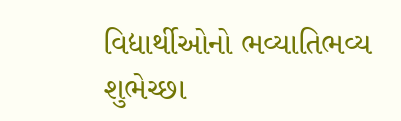વિદ્યાર્થીઓનો ભવ્યાતિભવ્ય શુભેચ્છા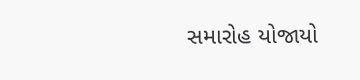સમારોહ યોજાયો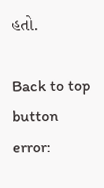હતો.

Back to top button
error: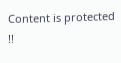Content is protected !!